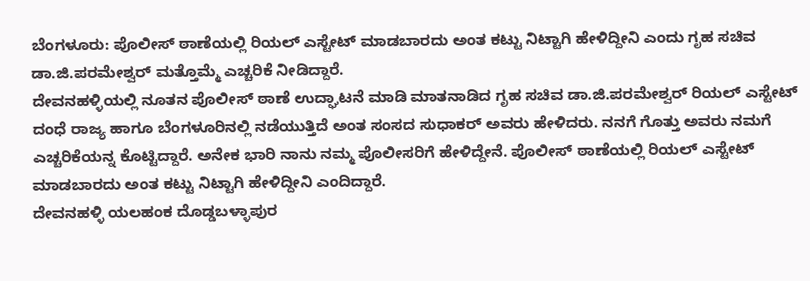ಬೆಂಗಳೂರು: ಪೊಲೀಸ್ ಠಾಣೆಯಲ್ಲಿ ರಿಯಲ್ ಎಸ್ಟೇಟ್ ಮಾಡಬಾರದು ಅಂತ ಕಟ್ಟು ನಿಟ್ಟಾಗಿ ಹೇಳಿದ್ದೀನಿ ಎಂದು ಗೃಹ ಸಚಿವ ಡಾ.ಜಿ.ಪರಮೇಶ್ವರ್ ಮತ್ತೊಮ್ಮೆ ಎಚ್ಚರಿಕೆ ನೀಡಿದ್ದಾರೆ.
ದೇವನಹಳ್ಳಿಯಲ್ಲಿ ನೂತನ ಪೊಲೀಸ್ ಠಾಣೆ ಉದ್ಘಾಟನೆ ಮಾಡಿ ಮಾತನಾಡಿದ ಗೃಹ ಸಚಿವ ಡಾ.ಜಿ.ಪರಮೇಶ್ವರ್ ರಿಯಲ್ ಎಸ್ಟೇಟ್ ದಂಧೆ ರಾಜ್ಯ ಹಾಗೂ ಬೆಂಗಳೂರಿನಲ್ಲಿ ನಡೆಯುತ್ತಿದೆ ಅಂತ ಸಂಸದ ಸುಧಾಕರ್ ಅವರು ಹೇಳಿದರು. ನನಗೆ ಗೊತ್ತು ಅವರು ನಮಗೆ ಎಚ್ಚರಿಕೆಯನ್ನ ಕೊಟ್ಟಿದ್ದಾರೆ. ಅನೇಕ ಭಾರಿ ನಾನು ನಮ್ಮ ಪೊಲೀಸರಿಗೆ ಹೇಳಿದ್ದೇನೆ. ಪೊಲೀಸ್ ಠಾಣೆಯಲ್ಲಿ ರಿಯಲ್ ಎಸ್ಟೇಟ್ ಮಾಡಬಾರದು ಅಂತ ಕಟ್ಟು ನಿಟ್ಟಾಗಿ ಹೇಳಿದ್ದೀನಿ ಎಂದಿದ್ದಾರೆ.
ದೇವನಹಳ್ಳಿ ಯಲಹಂಕ ದೊಡ್ಡಬಳ್ಳಾಪುರ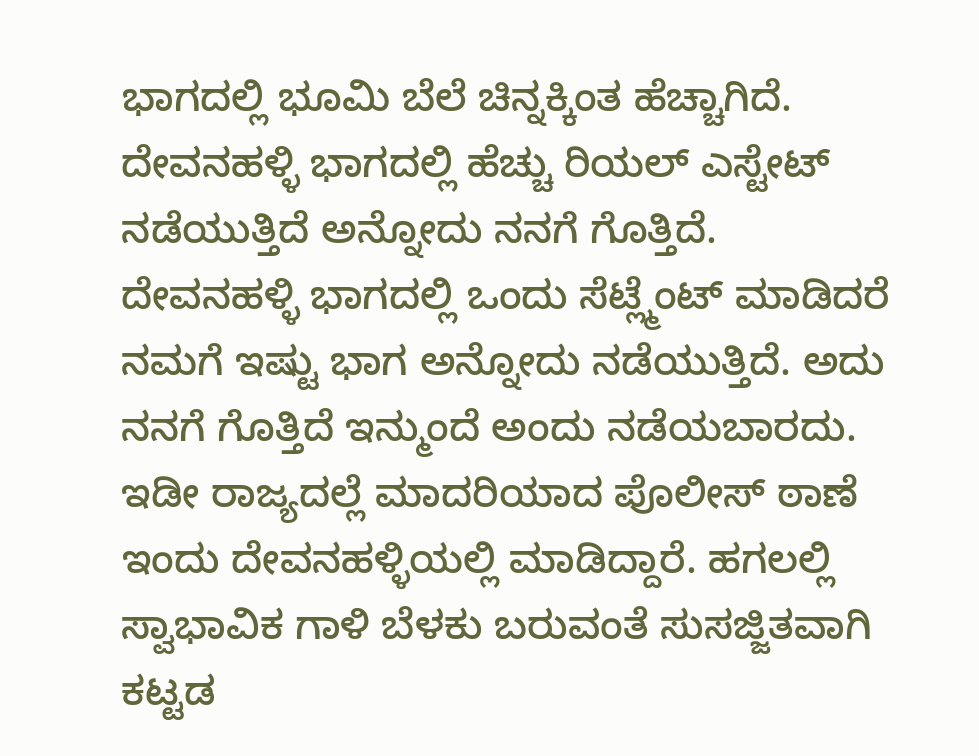ಭಾಗದಲ್ಲಿ ಭೂಮಿ ಬೆಲೆ ಚಿನ್ನಕ್ಕಿಂತ ಹೆಚ್ಚಾಗಿದೆ. ದೇವನಹಳ್ಳಿ ಭಾಗದಲ್ಲಿ ಹೆಚ್ಚು ರಿಯಲ್ ಎಸ್ಟೇಟ್ ನಡೆಯುತ್ತಿದೆ ಅನ್ನೋದು ನನಗೆ ಗೊತ್ತಿದೆ. ದೇವನಹಳ್ಳಿ ಭಾಗದಲ್ಲಿ ಒಂದು ಸೆಟ್ಲ್ಮೆಂಟ್ ಮಾಡಿದರೆ ನಮಗೆ ಇಷ್ಟು ಭಾಗ ಅನ್ನೋದು ನಡೆಯುತ್ತಿದೆ. ಅದು ನನಗೆ ಗೊತ್ತಿದೆ ಇನ್ಮುಂದೆ ಅಂದು ನಡೆಯಬಾರದು.
ಇಡೀ ರಾಜ್ಯದಲ್ಲೆ ಮಾದರಿಯಾದ ಪೊಲೀಸ್ ಠಾಣೆ ಇಂದು ದೇವನಹಳ್ಳಿಯಲ್ಲಿ ಮಾಡಿದ್ದಾರೆ. ಹಗಲಲ್ಲಿ ಸ್ವಾಭಾವಿಕ ಗಾಳಿ ಬೆಳಕು ಬರುವಂತೆ ಸುಸಜ್ಜಿತವಾಗಿ ಕಟ್ಟಡ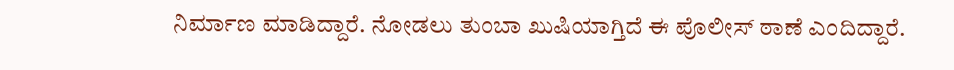ನಿರ್ಮಾಣ ಮಾಡಿದ್ದಾರೆ. ನೋಡಲು ತುಂಬಾ ಖುಷಿಯಾಗ್ತಿದೆ ಈ ಪೊಲೀಸ್ ಠಾಣೆ ಎಂದಿದ್ದಾರೆ.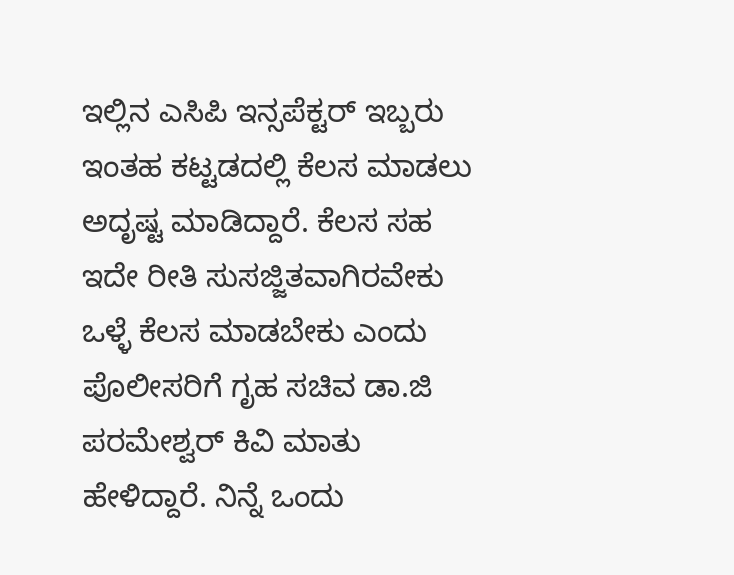ಇಲ್ಲಿನ ಎಸಿಪಿ ಇನ್ಸಪೆಕ್ಟರ್ ಇಬ್ಬರು ಇಂತಹ ಕಟ್ಟಡದಲ್ಲಿ ಕೆಲಸ ಮಾಡಲು ಅದೃಷ್ಟ ಮಾಡಿದ್ದಾರೆ. ಕೆಲಸ ಸಹ ಇದೇ ರೀತಿ ಸುಸಜ್ಜಿತವಾಗಿರವೇಕು ಒಳ್ಳೆ ಕೆಲಸ ಮಾಡಬೇಕು ಎಂದು ಪೊಲೀಸರಿಗೆ ಗೃಹ ಸಚಿವ ಡಾ.ಜಿ ಪರಮೇಶ್ವರ್ ಕಿವಿ ಮಾತು ಹೇಳಿದ್ದಾರೆ. ನಿನ್ನೆ ಒಂದು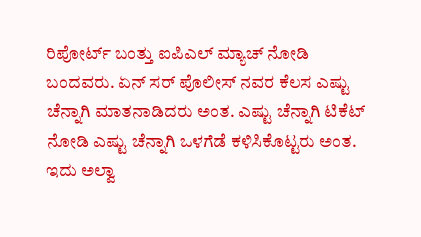ರಿಪೋರ್ಟ್ ಬಂತ್ತು ಐಪಿಎಲ್ ಮ್ಯಾಚ್ ನೋಡಿ ಬಂದವರು. ಏನ್ ಸರ್ ಪೊಲೀಸ್ ನವರ ಕೆಲಸ ಎಷ್ಟು ಚೆನ್ನಾಗಿ ಮಾತನಾಡಿದರು ಅಂತ. ಎಷ್ಟು ಚೆನ್ನಾಗಿ ಟಿಕೆಟ್ ನೋಡಿ ಎಷ್ಟು ಚೆನ್ನಾಗಿ ಒಳಗೆಡೆ ಕಳಿಸಿಕೊಟ್ಟರು ಅಂತ. ಇದು ಅಲ್ವಾ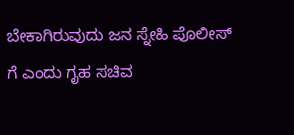ಬೇಕಾಗಿರುವುದು ಜನ ಸ್ನೇಹಿ ಪೊಲೀಸ್ ಗೆ ಎಂದು ಗೃಹ ಸಚಿವ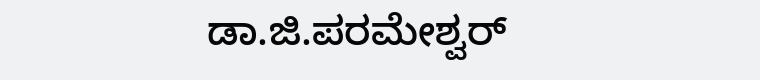ಡಾ.ಜಿ.ಪರಮೇಶ್ವರ್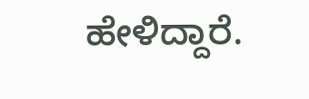ಹೇಳಿದ್ದಾರೆ.